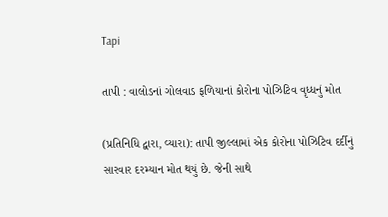Tapi

તાપી : વાલોડનાં ગોલવાડ ફળિયાનાં કોરોના પોઝિટિવ વૃધ્ધનું મોત

(પ્રતિનિધિ દ્વારા, વ્યારા): તાપી જીલ્લામાં એક કોરોના પોઝિટિવ દર્દીનું સારવાર દરમ્યાન મોત થયું છે. જેની સાથે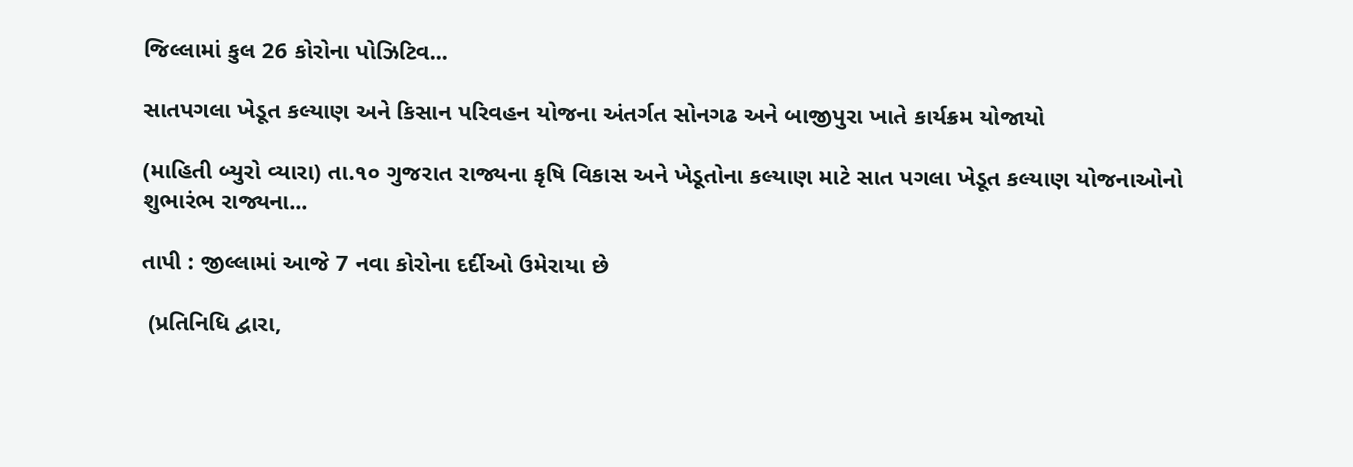જિલ્લામાં કુલ 26 કોરોના પોઝિટિવ...

સાતપગલા ખેડૂત કલ્યાણ અને કિસાન પરિવહન યોજના અંતર્ગત સોનગઢ અને બાજીપુરા ખાતે કાર્યક્રમ યોજાયો

(માહિતી બ્યુરો વ્યારા) તા.૧૦ ગુજરાત રાજ્યના કૃષિ વિકાસ અને ખેડૂતોના કલ્યાણ માટે સાત પગલા ખેડૂત કલ્યાણ યોજનાઓનો શુભારંભ રાજ્યના...

તાપી : જીલ્લામાં આજે 7 નવા કોરોના દર્દીઓ ઉમેરાયા છે

 (પ્રતિનિધિ દ્વારા,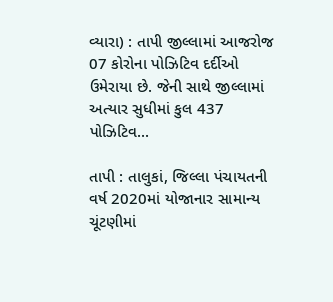વ્યારા) : તાપી જીલ્લામાં આજરોજ 07 કોરોના પોઝિટિવ દર્દીઓ ઉમેરાયા છે. જેની સાથે જીલ્લામાં અત્યાર સુધીમાં કુલ 437 પોઝિટિવ...

તાપી : તાલુકાં, જિલ્લા પંચાયતની વર્ષ 2020માં યોજાનાર સામાન્ય ચૂંટણીમાં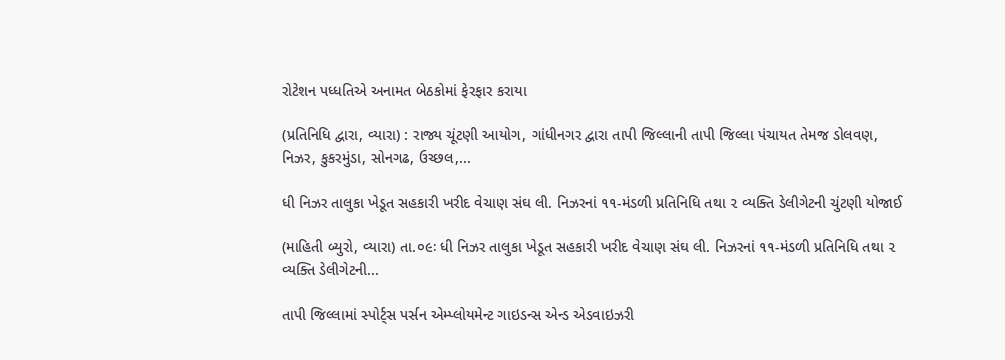રોટેશન પધ્ધતિએ અનામત બેઠકોમાં ફેરફાર કરાયા

(પ્રતિનિધિ દ્વારા, વ્યારા) : રાજ્ય ચૂંટણી આયોગ, ગાંધીનગર દ્વારા તાપી જિલ્લાની તાપી જિલ્લા પંચાયત તેમજ ડોલવણ, નિઝર, કુકરમુંડા, સોનગઢ, ઉચ્છલ,...

ધી નિઝર તાલુકા ખેડૂત સહકારી ખરીદ વેચાણ સંઘ લી. નિઝરનાં ૧૧-મંડળી પ્રતિનિધિ તથા ૨ વ્યક્તિ ડેલીગેટની ચુંટણી યોજાઈ

(માહિતી બ્યુરો, વ્યારા) તા.૦૯ઃ ધી નિઝર તાલુકા ખેડૂત સહકારી ખરીદ વેચાણ સંઘ લી. નિઝરનાં ૧૧-મંડળી પ્રતિનિધિ તથા ૨ વ્યક્તિ ડેલીગેટની...

તાપી જિલ્લામાં સ્પોર્ટ્સ પર્સન એમ્પ્લોયમેન્ટ ગાઇડન્સ એન્ડ એડવાઇઝરી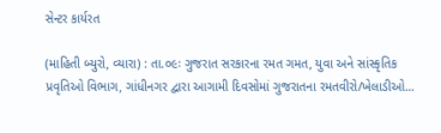સેન્ટર કાર્યરત

(માહિતી બ્યુરો, વ્યારા) : તા.૦૯ઃ ગુજરાત સરકારના રમત ગમત, યુવા અને સાંસ્કૃતિક પ્રવૃતિઓ વિભાગ, ગાંધીનગર દ્વારા આગામી દિવસોમાં ગુજરાતના રમતવીરો/ખેલાડીઓ...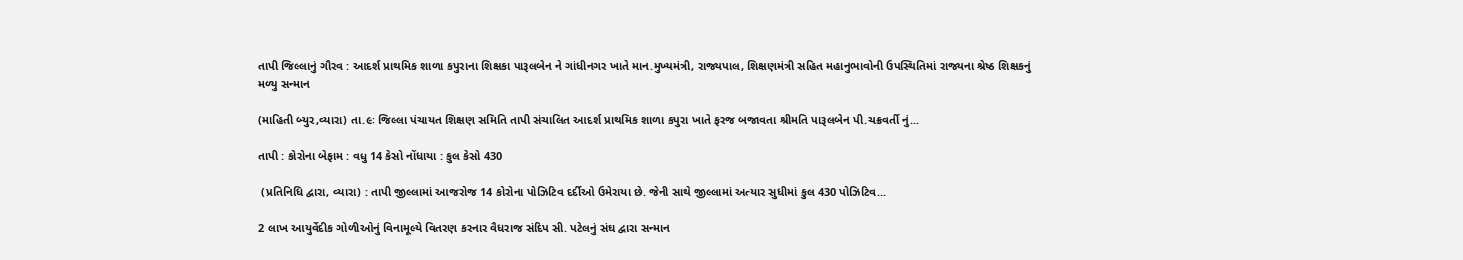તાપી જિલ્લાનું ગૌરવ : આદર્શ પ્રાથમિક શાળા કપુરાના શિક્ષકા પારૂલબેન ને ગાંધીનગર ખાતે માન.મુખ્યમંત્રી, રાજ્યપાલ, શિક્ષણમંત્રી સહિત મહાનુભાવોની ઉપસ્થિતિમાં રાજ્યના શ્રેષ્ઠ શિક્ષકનું મળ્યુ સન્માન

(માહિતી બ્યુર,વ્યારા) તા.૯ઃ જિલ્લા પંચાયત શિક્ષણ સમિતિ તાપી સંચાલિત આદર્શ પ્રાથમિક શાળા કપુરા ખાતે ફરજ બજાવતા શ્રીમતિ પારૂલબેન પી.ચક્રવર્તી નું...

તાપી : કોરોના બેફામ : વધુ 14 કેસો નોંધાયા : કુલ કેસો 430

 (પ્રતિનિધિ દ્વારા, વ્યારા) : તાપી જીલ્લામાં આજરોજ 14 કોરોના પોઝિટિવ દર્દીઓ ઉમેરાયા છે. જેની સાથે જીલ્લામાં અત્યાર સુધીમાં કુલ 430 પોઝિટિવ...

2 લાખ આયુર્વેદીક ગોળીઓનું વિનામૂલ્યે વિતરણ કરનાર વૈધરાજ સંદિપ સી. પટેલનું સંઘ દ્વારા સન્માન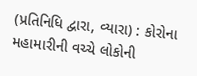(પ્રતિનિધિ દ્વારા, વ્યારા) : કોરોના મહામારીની વચ્ચે લોકોની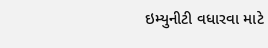ઇમ્યુનીટી વધારવા માટે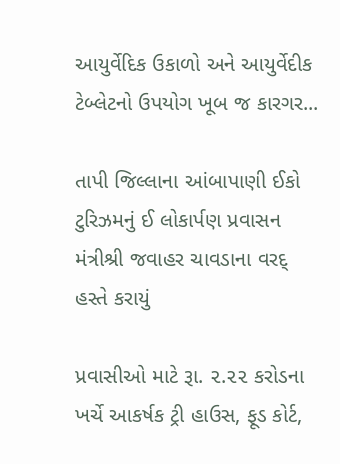આયુર્વેદિક ઉકાળો અને આયુર્વેદીક ટેબ્લેટનો ઉપયોગ ખૂબ જ કારગર...

તાપી જિલ્લાના આંબાપાણી ઈકો ટુરિઝમનું ઈ લોકાર્પણ પ્રવાસન મંત્રીશ્રી જવાહર ચાવડાના વરદ્ હસ્તે કરાયું

પ્રવાસીઓ માટે રૂા. ૨.૨૨ કરોડના ખર્ચે આકર્ષક ટ્રી હાઉસ, ફૂડ કોર્ટ,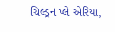ચિલ્ડ્રન પ્લે એરિયા,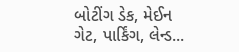બોટીંગ ડેક, મેઈન ગેટ, પાર્કિંગ, લેન્ડ...